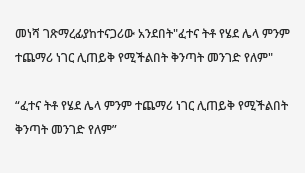መነሻ ገጽማረፊያከተናጋሪው አንደበት"ፈተና ትቶ የሄደ ሌላ ምንም ተጨማሪ ነገር ሊጠይቅ የሚችልበት ቅንጣት መንገድ የለም"

“ፈተና ትቶ የሄደ ሌላ ምንም ተጨማሪ ነገር ሊጠይቅ የሚችልበት ቅንጣት መንገድ የለም”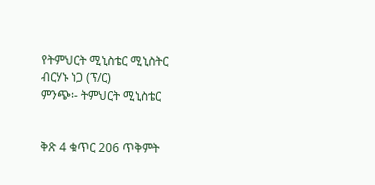የትምህርት ሚኒስቴር ሚኒስትር ብርሃኑ ነጋ (ፕ/ር)
ምንጭ፡- ትምህርት ሚኒስቴር


ቅጽ 4 ቁጥር 206 ጥቅምት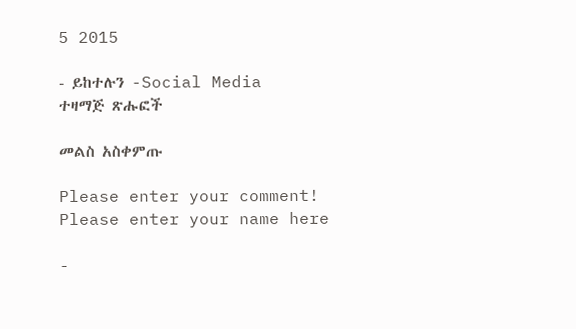5 2015

- ይከተሉን -Social Media
ተዛማጅ ጽሑፎች

መልስ አስቀምጡ

Please enter your comment!
Please enter your name here

-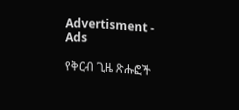Advertisment -
Ads

የቅርብ ጊዜ ጽሑፎች